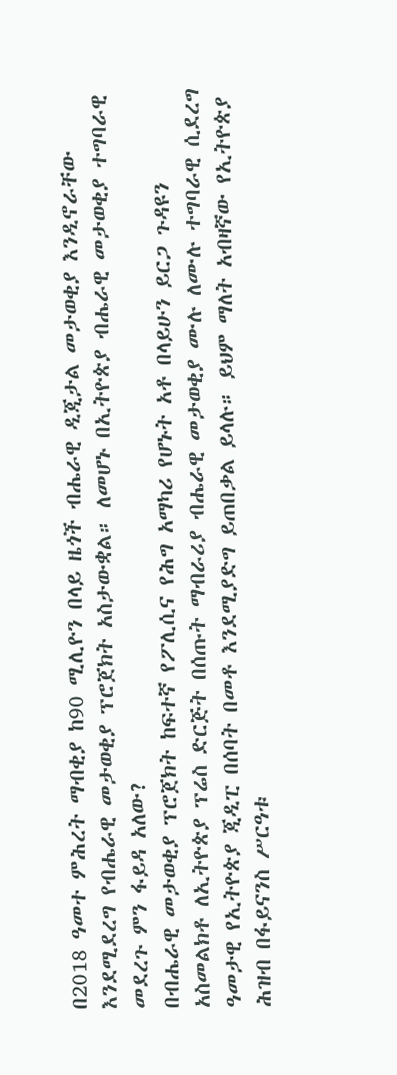በ2018 ዓመተ ምሕረት ማብቂያ ከ90 ሚሊዮን በላይ ዜጎች ብሔራዊ ዲጂታል መታወቂያ እንዲኖራቸው እንደሚደረግ የብሔራዊ መታወቂያ ፕሮጀክት አስታውቋል። ለመሆኑ በኢትዮጵያ ብሔራዊ መታወቂያ ተግባራዊ መደረጉ ምን ፋይዳ አለው?
በብሔራዊ መታወቂያ ፕሮጀክት ከፍተኛ የፖሊሲና የሕግ አማካሪ የሆኑት አቶ በላይሁን ይርጋ ጉዳዩን አስመልክቶ ለኢትዮጵያ ፕሬስ ድርጅት በሰጡት ማብራሪያ ብሔራዊ መታወቂያ ሙሉ ለሙሉ ተግባራዊ ሲደረግ ዓመታዊ የኢትዮጵያ ጂዲፒ በሰባት በመቶ እንደሚያድግ ይጠበቃል ይላሉ። ይህም ማለት አብዛኛው የኢትዮጵያ ሕዝብ በፋይናንስ ሥርዓቱ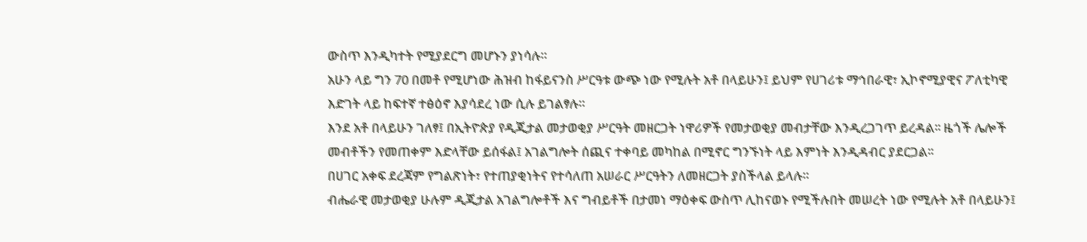ውስጥ እንዲካተት የሚያደርግ መሆኑን ያነሳሉ።
አሁን ላይ ግን 70 በመቶ የሚሆነው ሕዝብ ከፋይናንስ ሥርዓቱ ውጭ ነው የሚሉት አቶ በላይሁን፤ ይህም የሀገሪቱ ማኅበራዊ፣ ኢኮኖሚያዊና ፖለቲካዊ እድገት ላይ ከፍተኛ ተፅዕኖ እያሳደረ ነው ሲሉ ይገልፃሉ።
እንደ አቶ በላይሁን ገለፃ፤ በኢትዮጵያ የዲጂታል መታወቂያ ሥርዓት መዘርጋት ነዋሪዎች የመታወቂያ መብታቸው እንዲረጋገጥ ይረዳል፡፡ ዜጎች ሌሎች መብቶችን የመጠቀም እድላቸው ይሰፋል፤ አገልግሎት ሰጪና ተቀባይ መካከል በሚኖር ግንኙነት ላይ እምነት እንዲዳብር ያደርጋል፡፡
በሀገር አቀፍ ደረጃም የግልጽነት፣ የተጠያቂነትና የተሳለጠ አሠራር ሥርዓትን ለመዘርጋት ያስችላል ይላሉ።
ብሔራዊ መታወቂያ ሁሉም ዲጂታል አገልግሎቶች እና ግብይቶች በታመነ ማዕቀፍ ውስጥ ሊከናወኑ የሚችሉበት መሠረት ነው የሚሉት አቶ በላይሁን፤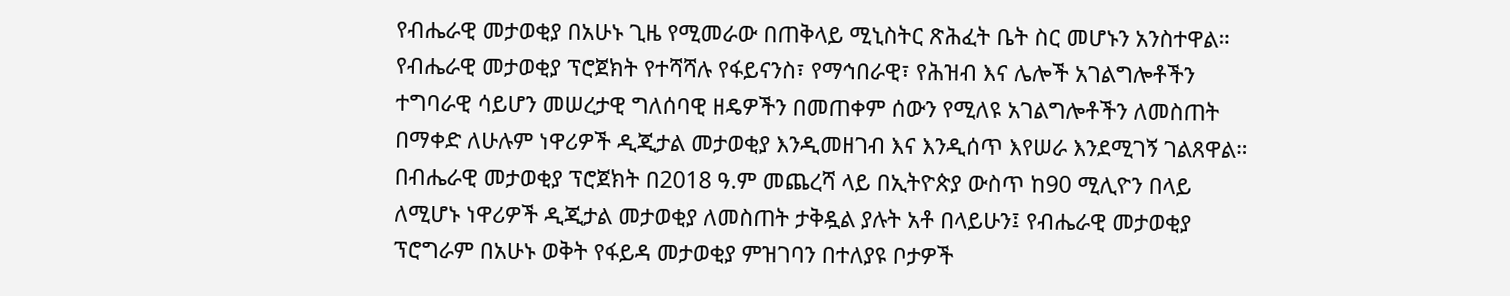የብሔራዊ መታወቂያ በአሁኑ ጊዜ የሚመራው በጠቅላይ ሚኒስትር ጽሕፈት ቤት ስር መሆኑን አንስተዋል።
የብሔራዊ መታወቂያ ፕሮጀክት የተሻሻሉ የፋይናንስ፣ የማኅበራዊ፣ የሕዝብ እና ሌሎች አገልግሎቶችን ተግባራዊ ሳይሆን መሠረታዊ ግለሰባዊ ዘዴዎችን በመጠቀም ሰውን የሚለዩ አገልግሎቶችን ለመስጠት በማቀድ ለሁሉም ነዋሪዎች ዲጂታል መታወቂያ እንዲመዘገብ እና እንዲሰጥ እየሠራ እንደሚገኝ ገልጸዋል።
በብሔራዊ መታወቂያ ፕሮጀክት በ2018 ዓ.ም መጨረሻ ላይ በኢትዮጵያ ውስጥ ከ90 ሚሊዮን በላይ ለሚሆኑ ነዋሪዎች ዲጂታል መታወቂያ ለመስጠት ታቅዷል ያሉት አቶ በላይሁን፤ የብሔራዊ መታወቂያ ፕሮግራም በአሁኑ ወቅት የፋይዳ መታወቂያ ምዝገባን በተለያዩ ቦታዎች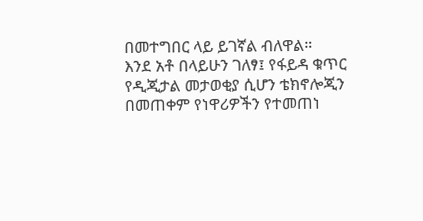በመተግበር ላይ ይገኛል ብለዋል።
እንደ አቶ በላይሁን ገለፃ፤ የፋይዳ ቁጥር የዲጂታል መታወቂያ ሲሆን ቴክኖሎጂን በመጠቀም የነዋሪዎችን የተመጠነ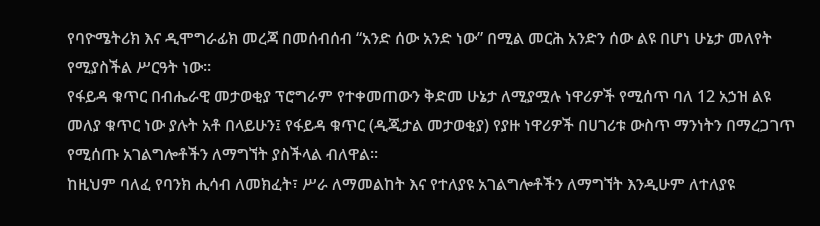የባዮሜትሪክ እና ዲሞግራፊክ መረጃ በመሰብሰብ “አንድ ሰው አንድ ነው” በሚል መርሕ አንድን ሰው ልዩ በሆነ ሁኔታ መለየት የሚያስችል ሥርዓት ነው።
የፋይዳ ቁጥር በብሔራዊ መታወቂያ ፕሮግራም የተቀመጠውን ቅድመ ሁኔታ ለሚያሟሉ ነዋሪዎች የሚሰጥ ባለ 12 አኃዝ ልዩ መለያ ቁጥር ነው ያሉት አቶ በላይሁን፤ የፋይዳ ቁጥር (ዲጂታል መታወቂያ) የያዙ ነዋሪዎች በሀገሪቱ ውስጥ ማንነትን በማረጋገጥ የሚሰጡ አገልግሎቶችን ለማግኘት ያስችላል ብለዋል፡፡
ከዚህም ባለፈ የባንክ ሒሳብ ለመክፈት፣ ሥራ ለማመልከት እና የተለያዩ አገልግሎቶችን ለማግኘት እንዲሁም ለተለያዩ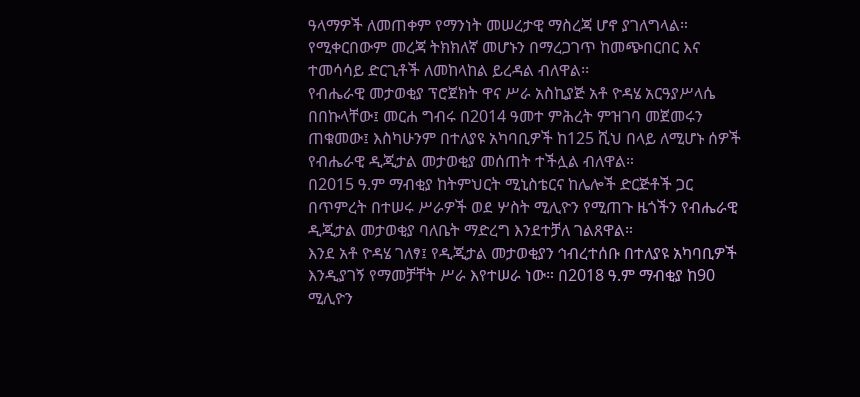ዓላማዎች ለመጠቀም የማንነት መሠረታዊ ማስረጃ ሆኖ ያገለግላል። የሚቀርበውም መረጃ ትክክለኛ መሆኑን በማረጋገጥ ከመጭበርበር እና ተመሳሳይ ድርጊቶች ለመከላከል ይረዳል ብለዋል፡፡
የብሔራዊ መታወቂያ ፕሮጀክት ዋና ሥራ አስኪያጅ አቶ ዮዳሄ አርዓያሥላሴ በበኩላቸው፤ መርሐ ግብሩ በ2014 ዓመተ ምሕረት ምዝገባ መጀመሩን ጠቁመው፤ እስካሁንም በተለያዩ አካባቢዎች ከ125 ሺህ በላይ ለሚሆኑ ሰዎች የብሔራዊ ዲጂታል መታወቂያ መሰጠት ተችሏል ብለዋል።
በ2015 ዓ.ም ማብቂያ ከትምህርት ሚኒስቴርና ከሌሎች ድርጅቶች ጋር በጥምረት በተሠሩ ሥራዎች ወደ ሦስት ሚሊዮን የሚጠጉ ዜጎችን የብሔራዊ ዲጂታል መታወቂያ ባለቤት ማድረግ እንደተቻለ ገልጸዋል።
እንደ አቶ ዮዳሄ ገለፃ፤ የዲጂታል መታወቂያን ኅብረተሰቡ በተለያዩ አካባቢዎች እንዲያገኝ የማመቻቸት ሥራ እየተሠራ ነው። በ2018 ዓ.ም ማብቂያ ከ90 ሚሊዮን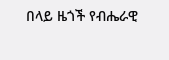በላይ ዜጎች የብሔራዊ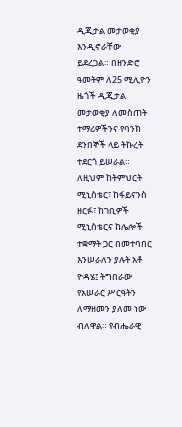ዲጂታል መታወቂያ እንዲኖራቸው ይደረጋል። በዘንድሮ ዓመትም ለ25 ሚሊዮን ዜጎች ዲጂታል መታወቂያ ለመስጠት ተማሪዎችንና የባንክ ደንበኞች ላይ ትኩረት ተደርጎ ይሠራል።
ለዚህም ከትምህርት ሚኒስቴር፣ ከፋይናንስ ዘርፉ፣ ከገቢዎች ሚኒስቴርና ከሌሎች ተቋማት ጋር በመተባበር እንሠራለን ያሉት አቶ ዮዳሄ፤ ትግበራው የአሠራር ሥርዓትን ለማዘመን ያለመ ነው ብለዋል። የብሔራዊ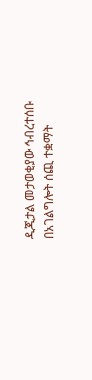ዲጂታል መታወቂያው ኅብረተሰቡ በአገልግሎት ሰጪ ተቋማት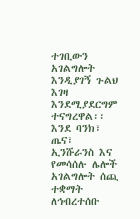ተገቢውን አገልግሎት እንዲያገኝ ጉልህ እገዛ እንደሚያደርግም ተናግረዋል፡፡
እንደ ባንክ፣ ጤና፣ ኢንሹራንስ እና የመሳሰሉ ሌሎች አገልግሎት ሰጪ ተቋማት ለኅብረተሰቡ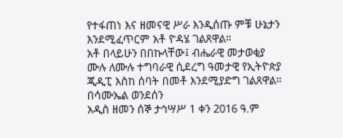የተፋጠነ እና ዘመናዊ ሥራ እንዲሰጡ ምቹ ሁኔታን እንደሚፈጥርም አቶ ዮዳሄ ገልጸዋል።
አቶ በላይሁን በበኩላቸው፤ ብሔራዊ መታወቂያ ሙሉ ለሙሉ ተግባራዊ ሲደረግ ዓመታዊ የኢትዮጵያ ጂዲፒ እስከ ሰባት በመቶ እንደሚያድግ ገልጸዋል።
በሳሙኤል ወንደሰን
አዲስ ዘመን ሰኞ ታኅሣሥ 1 ቀን 2016 ዓ.ም